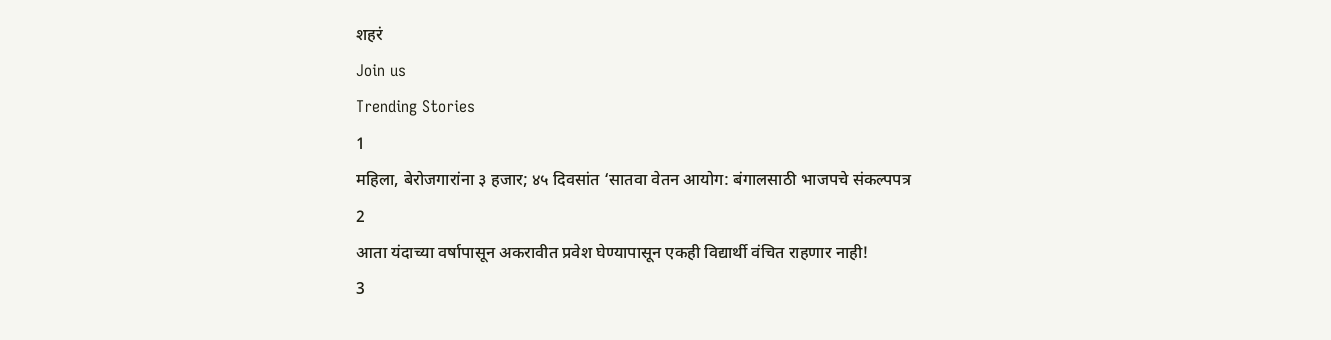शहरं
Join us
Trending Stories
1
महिला, बेरोजगारांना ३ हजार; ४५ दिवसांत ‘सातवा वेतन आयोग: बंगालसाठी भाजपचे संकल्पपत्र
2
आता यंदाच्या वर्षापासून अकरावीत प्रवेश घेण्यापासून एकही विद्यार्थी वंचित राहणार नाही!
3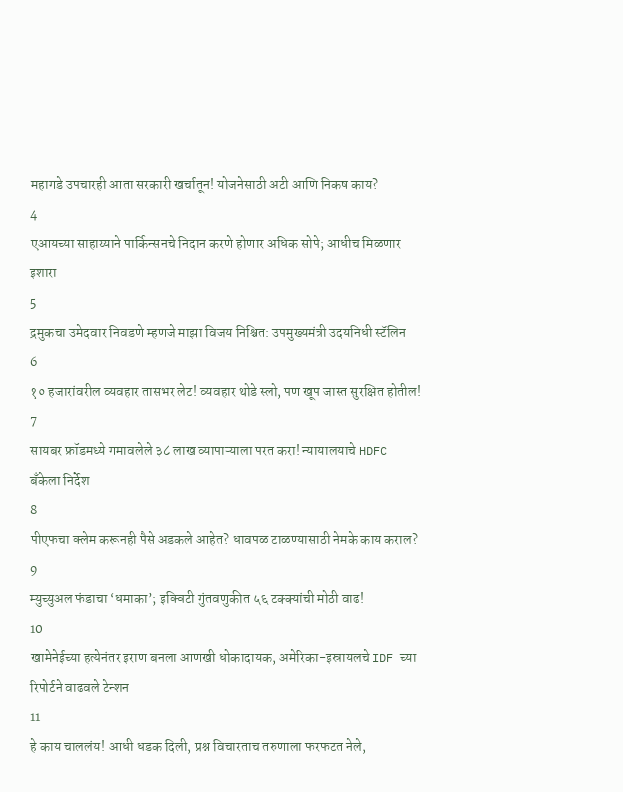महागडे उपचारही आता सरकारी खर्चातून! योजनेसाठी अटी आणि निकष काय?
4
एआयच्या साहाय्याने पार्किन्सनचे निदान करणे होणार अधिक सोपे; आधीच मिळणार इशारा
5
द्रमुकचा उमेदवार निवडणे म्हणजे माझा विजय निश्चित: उपमुख्यमंत्री उदयनिधी स्टॅलिन
6
१० हजारांवरील व्यवहार तासभर लेट! व्यवहार थोडे स्लो, पण खूप जास्त सुरक्षित होतील!
7
सायबर फ्रॉडमध्ये गमावलेले ३८ लाख व्यापाऱ्याला परत करा! न्यायालयाचे HDFC बँकेला निर्देश
8
पीएफचा क्लेम करूनही पैसे अडकले आहेत? धावपळ टाळण्यासाठी नेमके काय कराल?
9
म्युच्युअल फंडाचा ‘धमाका’; इक्विटी गुंतवणुकीत ५६ टक्क्यांची मोठी वाढ!
10
खामेनेईच्या हत्येनंतर इराण बनला आणखी धोकादायक, अमेरिका-इस्रायलचे IDF च्या रिपोर्टने वाढवले टेन्शन
11
हे काय चाललंय! आधी धडक दिली, प्रश्न विचारताच तरुणाला फरफटत नेले,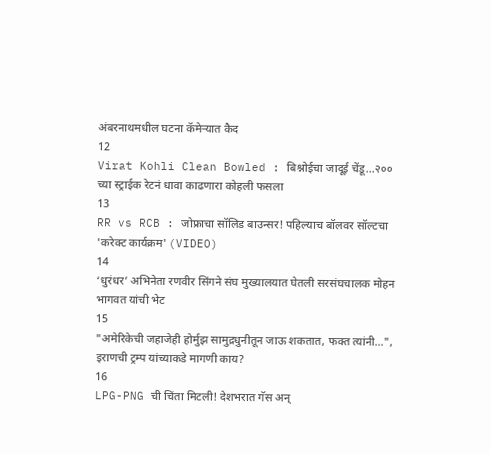अंबरनाथमधील घटना कॅमेऱ्यात कैद
12
Virat Kohli Clean Bowled : बिश्नोईचा जादूई चेंडू...२०० च्या स्ट्राईक रेटनं धावा काढणारा कोहली फसला
13
RR vs RCB : जोफ्राचा सॉलिड बाउन्सर! पहिल्याच बॉलवर सॉल्टचा 'करेक्ट कार्यक्रम' (VIDEO)
14
‘धुरंधर’ अभिनेता रणवीर सिंगने संघ मुख्यालयात घेतली सरसंघचालक मोहन भागवत यांची भेट
15
"अमेरिकेची जहाजेही होर्मुझ सामुद्रधुनीतून जाऊ शकतात, फक्त त्यांनी...", इराणची ट्रम्प यांच्याकडे मागणी काय?
16
LPG-PNG ची चिंता मिटली! देशभरात गॅस अन्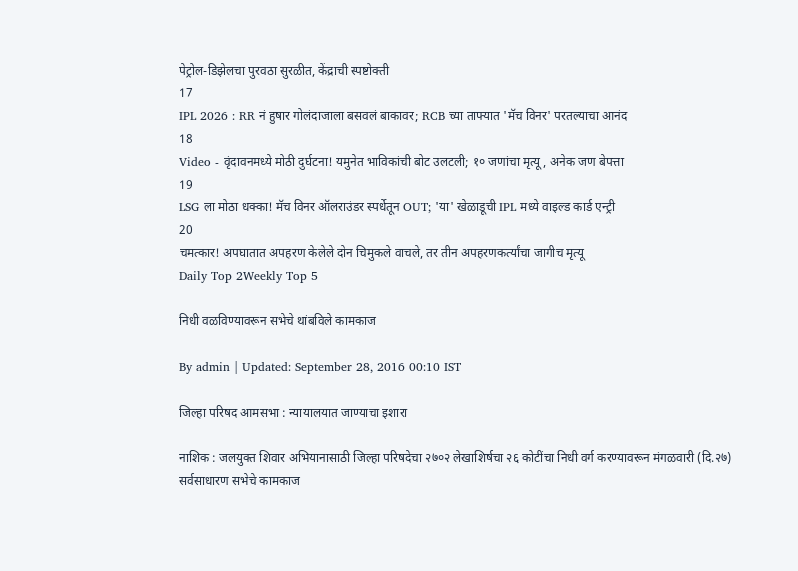पेट्रोल-डिझेलचा पुरवठा सुरळीत, केंद्राची स्पष्टोक्ती
17
IPL 2026 : RR नं हुषार गोलंदाजाला बसवलं बाकावर; RCB च्या ताफ्यात 'मॅच विनर' परतल्याचा आनंद
18
Video - वृंदावनमध्ये मोठी दुर्घटना! यमुनेत भाविकांची बोट उलटली; १० जणांचा मृत्यू, अनेक जण बेपत्ता
19
LSG ला मोठा धक्का! मॅच विनर ऑलराउंडर स्पर्धेतून OUT; 'या' खेळाडूची IPL मध्ये वाइल्ड कार्ड एन्ट्री
20
चमत्कार! अपघातात अपहरण केलेले दोन चिमुकले वाचले, तर तीन अपहरणकर्त्यांचा जागीच मृत्यू
Daily Top 2Weekly Top 5

निधी वळविण्यावरून सभेचे थांबविले कामकाज

By admin | Updated: September 28, 2016 00:10 IST

जिल्हा परिषद आमसभा : न्यायालयात जाण्याचा इशारा

नाशिक : जलयुक्त शिवार अभियानासाठी जिल्हा परिषदेचा २७०२ लेखाशिर्षचा २६ कोटींचा निधी वर्ग करण्यावरून मंगळवारी (दि.२७) सर्वसाधारण सभेचे कामकाज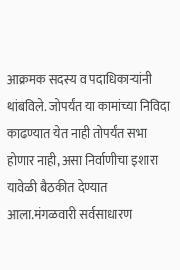आक्रमक सदस्य व पदाधिकाऱ्यांनी थांबविले. जोपर्यंत या कामांच्या निविदा काढण्यात येत नाही तोपर्यंत सभा होणार नाही, असा निर्वाणीचा इशारा यावेळी बैठकीत देण्यात आला.मंगळवारी सर्वसाधारण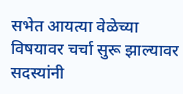सभेत आयत्या वेळेच्या विषयावर चर्चा सुरू झाल्यावर सदस्यांनी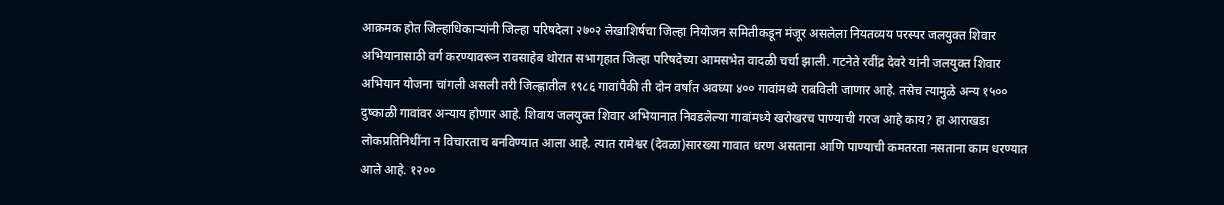आक्रमक होत जिल्हाधिकाऱ्यांनी जिल्हा परिषदेला २७०२ लेखाशिर्षचा जिल्हा नियोजन समितीकडून मंजूर असलेला नियतव्यय परस्पर जलयुक्त शिवार अभियानासाठी वर्ग करण्यावरून रावसाहेब थोरात सभागृहात जिल्हा परिषदेच्या आमसभेत वादळी चर्चा झाली. गटनेते रवींद्र देवरे यांनी जलयुक्त शिवार अभियान योजना चांगली असली तरी जिल्ह्णातील १९८६ गावांपैकी ती दोन वर्षांत अवघ्या ४०० गावांमध्ये राबविली जाणार आहे. तसेच त्यामुळे अन्य १५०० दुष्काळी गावांवर अन्याय होणार आहे. शिवाय जलयुक्त शिवार अभियानात निवडलेल्या गावांमध्ये खरोखरच पाण्याची गरज आहे काय? हा आराखडा लोकप्रतिनिधींना न विचारताच बनविण्यात आला आहे. त्यात रामेश्वर (देवळा)सारख्या गावात धरण असताना आणि पाण्याची कमतरता नसताना काम धरण्यात आले आहे. १२००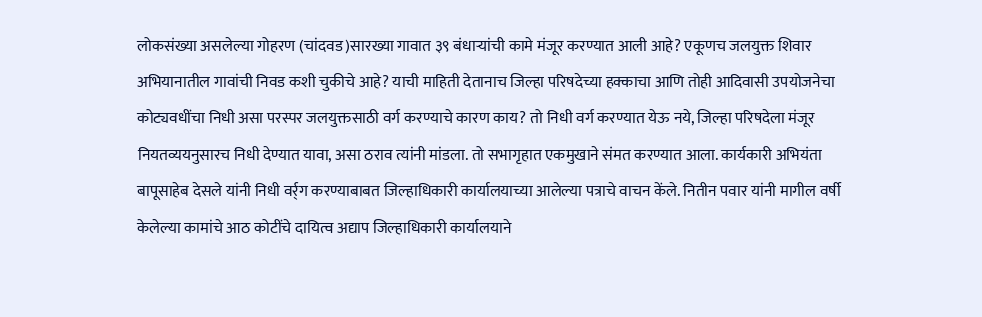लोकसंख्या असलेल्या गोहरण (चांदवड)सारख्या गावात ३९ बंधाऱ्यांची कामे मंजूर करण्यात आली आहे? एकूणच जलयुक्त शिवार अभियानातील गावांची निवड कशी चुकीचे आहे? याची माहिती देतानाच जिल्हा परिषदेच्या हक्काचा आणि तोही आदिवासी उपयोजनेचा कोट्यवधींचा निधी असा परस्पर जलयुक्तसाठी वर्ग करण्याचे कारण काय? तो निधी वर्ग करण्यात येऊ नये, जिल्हा परिषदेला मंजूर नियतव्ययनुसारच निधी देण्यात यावा, असा ठराव त्यांनी मांडला. तो सभागृहात एकमुखाने संमत करण्यात आला. कार्यकारी अभियंता बापूसाहेब देसले यांनी निधी वर्र्ग करण्याबाबत जिल्हाधिकारी कार्यालयाच्या आलेल्या पत्राचे वाचन केंले. नितीन पवार यांनी मागील वर्षी केलेल्या कामांचे आठ कोटींचे दायित्व अद्याप जिल्हाधिकारी कार्यालयाने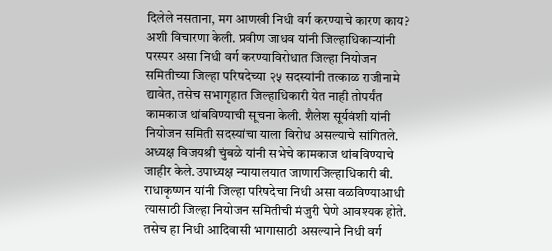दिलेले नसताना, मग आणखी निधी वर्ग करण्याचे कारण काय? अशी विचारणा केली. प्रवीण जाधव यांनी जिल्हाधिकाऱ्यांनी परस्पर असा निधी वर्ग करण्याविरोधात जिल्हा नियोजन समितीच्या जिल्हा परिषदेच्या २५ सदस्यांनी तत्काळ राजीनामे द्यावेत, तसेच सभागृहात जिल्हाधिकारी येत नाही तोपर्यंत कामकाज थांबविण्याची सूचना केली. शैलेश सूर्यवंशी यांनी नियोजन समिती सदस्यांचा याला विरोध असल्याचे सांगितले. अध्यक्ष विजयश्री चुंबळे यांनी सभेचे कामकाज थांबविण्याचे जाहीर केले.उपाध्यक्ष न्यायालयात जाणारजिल्हाधिकारी बी. राधाकृष्णन यांनी जिल्हा परिषदेचा निधी असा वळविण्याआधी त्यासाठी जिल्हा नियोजन समितीची मंजुरी घेणे आवश्यक होते. तसेच हा निधी आदिवासी भागासाठी असल्याने निधी वर्ग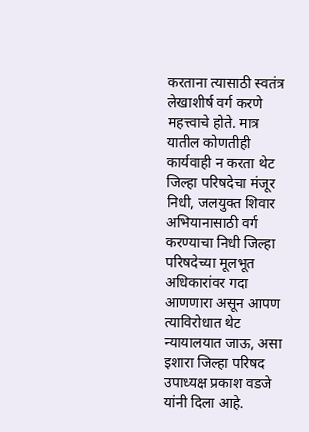करताना त्यासाठी स्वतंत्र लेखाशीर्ष वर्ग करणे महत्त्वाचे होते. मात्र यातील कोणतीही कार्यवाही न करता थेट जिल्हा परिषदेचा मंजूर निधी, जलयुक्त शिवार अभियानासाठी वर्ग करण्याचा निधी जिल्हा परिषदेच्या मूलभूत अधिकारांवर गदा आणणारा असून आपण त्याविरोधात थेट न्यायालयात जाऊ, असा इशारा जिल्हा परिषद उपाध्यक्ष प्रकाश वडजे यांनी दिला आहे.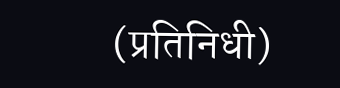(प्रतिनिधी)